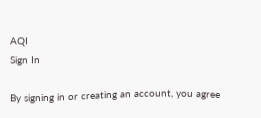AQI
Sign In

By signing in or creating an account, you agree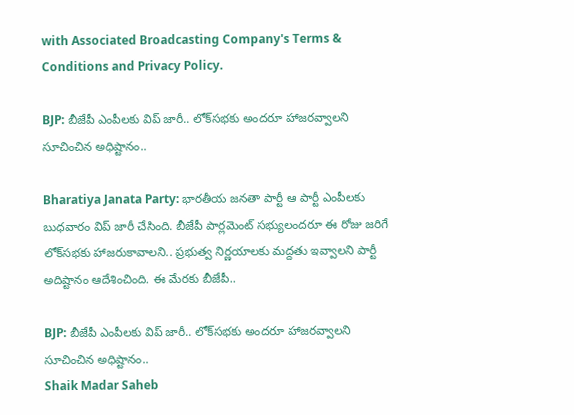with Associated Broadcasting Company's Terms & Conditions and Privacy Policy.

BJP: బీజేపీ ఎంపీలకు విప్ జారీ.. లోక్‌సభకు అందరూ హాజరవ్వాలని సూచించిన అధిష్టానం..

Bharatiya Janata Party: భారతీయ జనతా పార్టీ ఆ పార్టీ ఎంపీలకు బుధవారం విప్ జారీ చేసింది. బీజేపీ పార్లమెంట్ సభ్యులందరూ ఈ రోజు జరిగే లోక్‌సభకు హాజరుకావాలని.. ప్రభుత్వ నిర్ణయాలకు మద్దతు ఇవ్వాలని పార్టీ అదిష్టానం ఆదేశించింది. ఈ మేరకు బీజేపీ..

BJP: బీజేపీ ఎంపీలకు విప్ జారీ.. లోక్‌సభకు అందరూ హాజరవ్వాలని సూచించిన అధిష్టానం..
Shaik Madar Saheb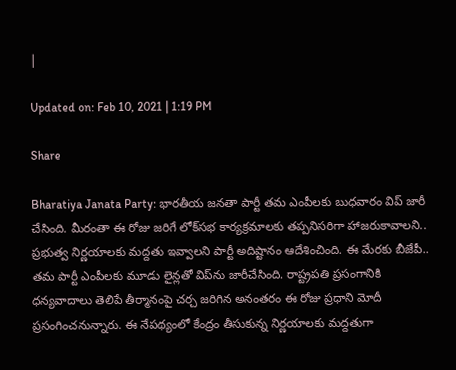|

Updated on: Feb 10, 2021 | 1:19 PM

Share

Bharatiya Janata Party: భారతీయ జనతా పార్టీ తమ ఎంపీలకు బుధవారం విప్ జారీ చేసింది. మీరంతా ఈ రోజు జరిగే లోక్‌సభ కార్యక్రమాలకు తప్పనిసరిగా హాజరుకావాలని.. ప్రభుత్వ నిర్ణయాలకు మద్దతు ఇవ్వాలని పార్టీ అదిష్టానం ఆదేశించింది. ఈ మేరకు బీజేపీ.. తమ పార్టీ ఎంపీలకు మూడు లైన్లతో విప్‌ను జారీచేసింది. రాష్ట్రపతి ప్రసంగానికి ధన్యవాదాలు తెలిపే తీర్మానంపై చర్చ జరిగిన అనంతరం ఈ రోజు ప్రధాని మోదీ ప్రసంగించనున్నారు. ఈ నేపథ్యంలో కేంద్రం తీసుకున్న నిర్ణయాలకు మద్దతుగా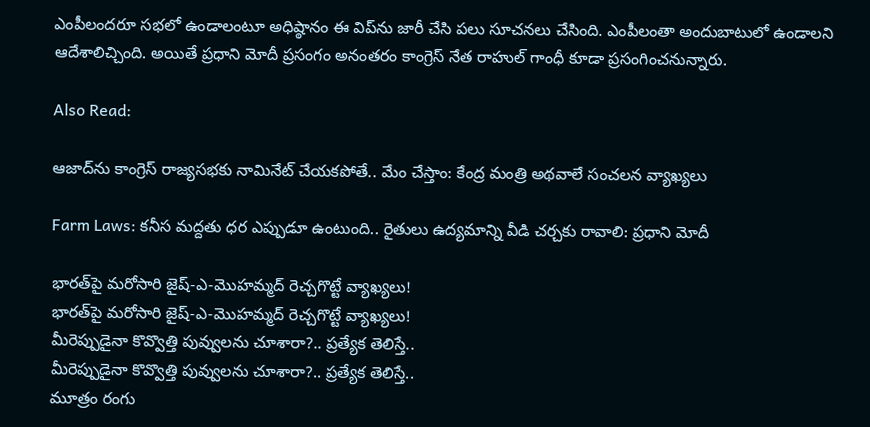ఎంపీలందరూ సభలో ఉండాలంటూ అధిష్ఠానం ఈ విప్‌ను జారీ చేసి పలు సూచనలు చేసింది. ఎంపీలంతా అందుబాటులో ఉండాలని ఆదేశాలిచ్చింది. అయితే ప్రధాని మోదీ ప్రసంగం అనంతరం కాంగ్రెస్ నేత రాహుల్ గాంధీ కూడా ప్రసంగించనున్నారు.

Also Read:

ఆజాద్‌ను కాంగ్రెస్ రాజ్యసభకు నామినేట్ చేయకపోతే.. మేం చేస్తాం: కేంద్ర మంత్రి అథవాలే సంచలన వ్యాఖ్యలు

Farm Laws: కనీస మద్దతు ధర ఎప్పుడూ ఉంటుంది.. రైతులు ఉద్యమాన్ని వీడి చర్చకు రావాలి: ప్రధాని మోదీ

భారత్‌పై మరోసారి జైష్-ఎ-మొహమ్మద్ రెచ్చగొట్టే వ్యాఖ్యలు!
భారత్‌పై మరోసారి జైష్-ఎ-మొహమ్మద్ రెచ్చగొట్టే వ్యాఖ్యలు!
మీరెప్పుడైనా కొవ్వొత్తి పువ్వులను చూశారా?.. ప్రత్యేక తెలిస్తే..
మీరెప్పుడైనా కొవ్వొత్తి పువ్వులను చూశారా?.. ప్రత్యేక తెలిస్తే..
మూత్రం రంగు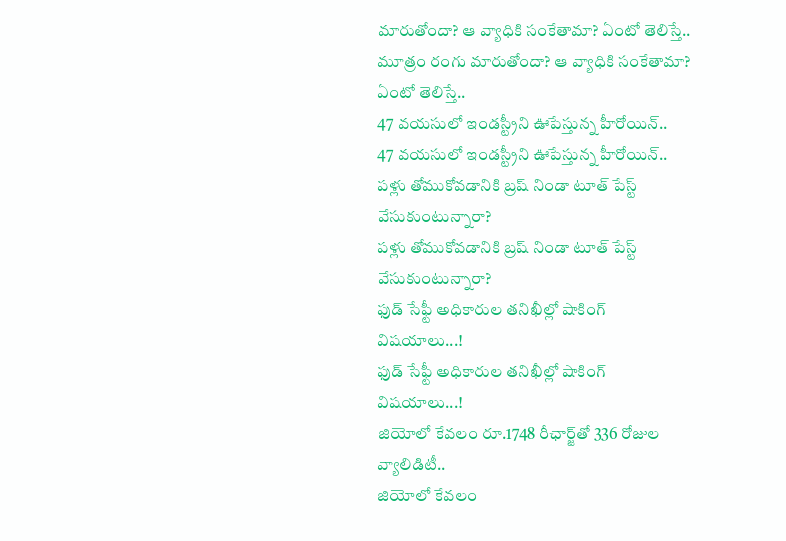మారుతోందా? ఆ వ్యాధికి సంకేతామా? ఏంటో తెలిస్తే..
మూత్రం రంగు మారుతోందా? ఆ వ్యాధికి సంకేతామా? ఏంటో తెలిస్తే..
47 వయసులో ఇండస్ట్రీని ఊపేస్తున్న హీరోయిన్..
47 వయసులో ఇండస్ట్రీని ఊపేస్తున్న హీరోయిన్..
పళ్లు తోముకోవడానికి బ్రష్‌ నిండా టూత్‌ పేస్ట్‌ వేసుకుంటున్నారా?
పళ్లు తోముకోవడానికి బ్రష్‌ నిండా టూత్‌ పేస్ట్‌ వేసుకుంటున్నారా?
ఫుడ్‌ సేఫ్టీ అధికారుల తనిఖీల్లో షాకింగ్‌ విషయాలు...!
ఫుడ్‌ సేఫ్టీ అధికారుల తనిఖీల్లో షాకింగ్‌ విషయాలు...!
జియోలో కేవలం రూ.1748 రీఛార్జ్‌తో 336 రోజుల వ్యాలిడిటీ..
జియోలో కేవలం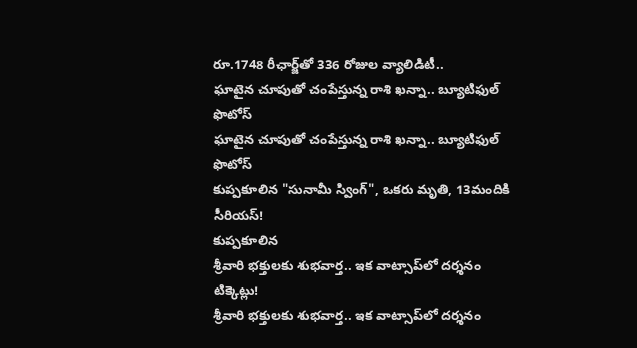రూ.1748 రీఛార్జ్‌తో 336 రోజుల వ్యాలిడిటీ..
ఘాటైన చూపుతో చంపేస్తున్న రాశి ఖన్నా.. బ్యూటిఫుల్ ఫొటోస్
ఘాటైన చూపుతో చంపేస్తున్న రాశి ఖన్నా.. బ్యూటిఫుల్ ఫొటోస్
కుప్పకూలిన "సునామీ స్వింగ్", ఒకరు మృతి, 13మందికి సీరియస్!
కుప్పకూలిన
శ్రీవారి భక్తులకు శుభవార్త.. ఇక వాట్సాప్‌లో దర్శనం టిక్కెట్లు!
శ్రీవారి భక్తులకు శుభవార్త.. ఇక వాట్సాప్‌లో దర్శనం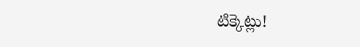టిక్కెట్లు!